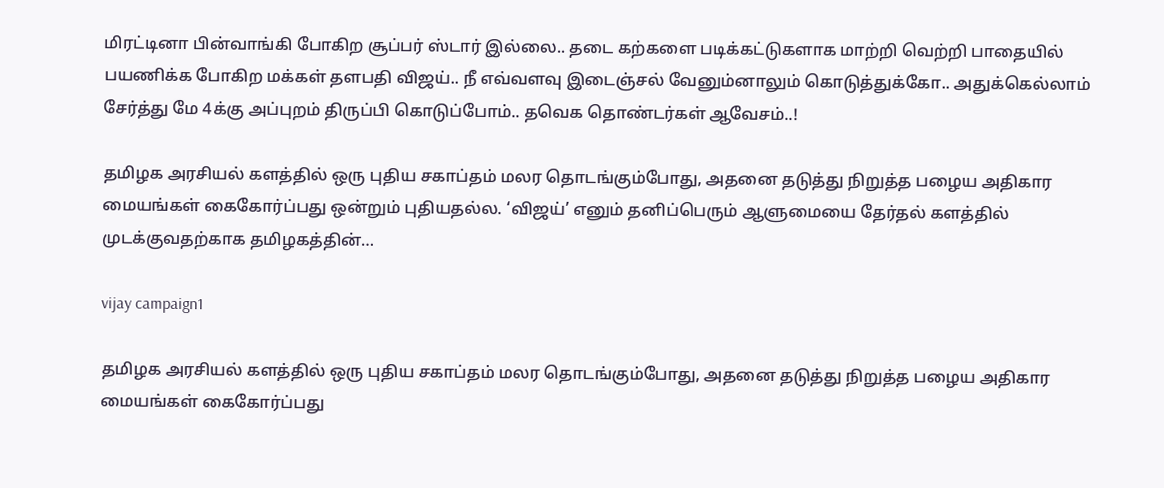மிரட்டினா பின்வாங்கி போகிற சூப்பர் ஸ்டார் இல்லை.. தடை கற்களை படிக்கட்டுகளாக மாற்றி வெற்றி பாதையில் பயணிக்க போகிற மக்கள் தளபதி விஜய்.. நீ எவ்வளவு இடைஞ்சல் வேனும்னாலும் கொடுத்துக்கோ.. அதுக்கெல்லாம் சேர்த்து மே 4க்கு அப்புறம் திருப்பி கொடுப்போம்.. தவெக தொண்டர்கள் ஆவேசம்..!

தமிழக அரசியல் களத்தில் ஒரு புதிய சகாப்தம் மலர தொடங்கும்போது, அதனை தடுத்து நிறுத்த பழைய அதிகார மையங்கள் கைகோர்ப்பது ஒன்றும் புதியதல்ல. ‘விஜய்’ எனும் தனிப்பெரும் ஆளுமையை தேர்தல் களத்தில் முடக்குவதற்காக தமிழகத்தின்…

vijay campaign1

தமிழக அரசியல் களத்தில் ஒரு புதிய சகாப்தம் மலர தொடங்கும்போது, அதனை தடுத்து நிறுத்த பழைய அதிகார மையங்கள் கைகோர்ப்பது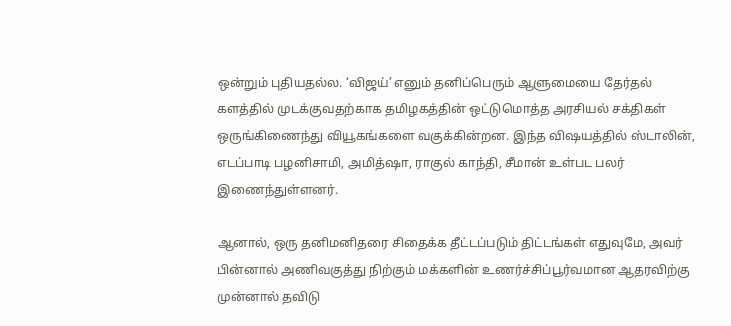ஒன்றும் புதியதல்ல. ‘விஜய்’ எனும் தனிப்பெரும் ஆளுமையை தேர்தல் களத்தில் முடக்குவதற்காக தமிழகத்தின் ஒட்டுமொத்த அரசியல் சக்திகள் ஒருங்கிணைந்து வியூகங்களை வகுக்கின்றன. இந்த விஷயத்தில் ஸ்டாலின், எடப்பாடி பழனிசாமி, அமித்ஷா, ராகுல் காந்தி, சீமான் உள்பட பலர் இணைந்துள்ளனர்.

ஆனால், ஒரு தனிமனிதரை சிதைக்க தீட்டப்படும் திட்டங்கள் எதுவுமே, அவர் பின்னால் அணிவகுத்து நிற்கும் மக்களின் உணர்ச்சிப்பூர்வமான ஆதரவிற்கு முன்னால் தவிடு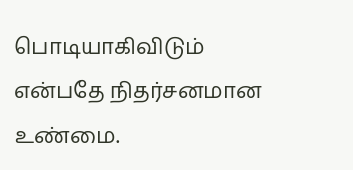பொடியாகிவிடும் என்பதே நிதர்சனமான உண்மை.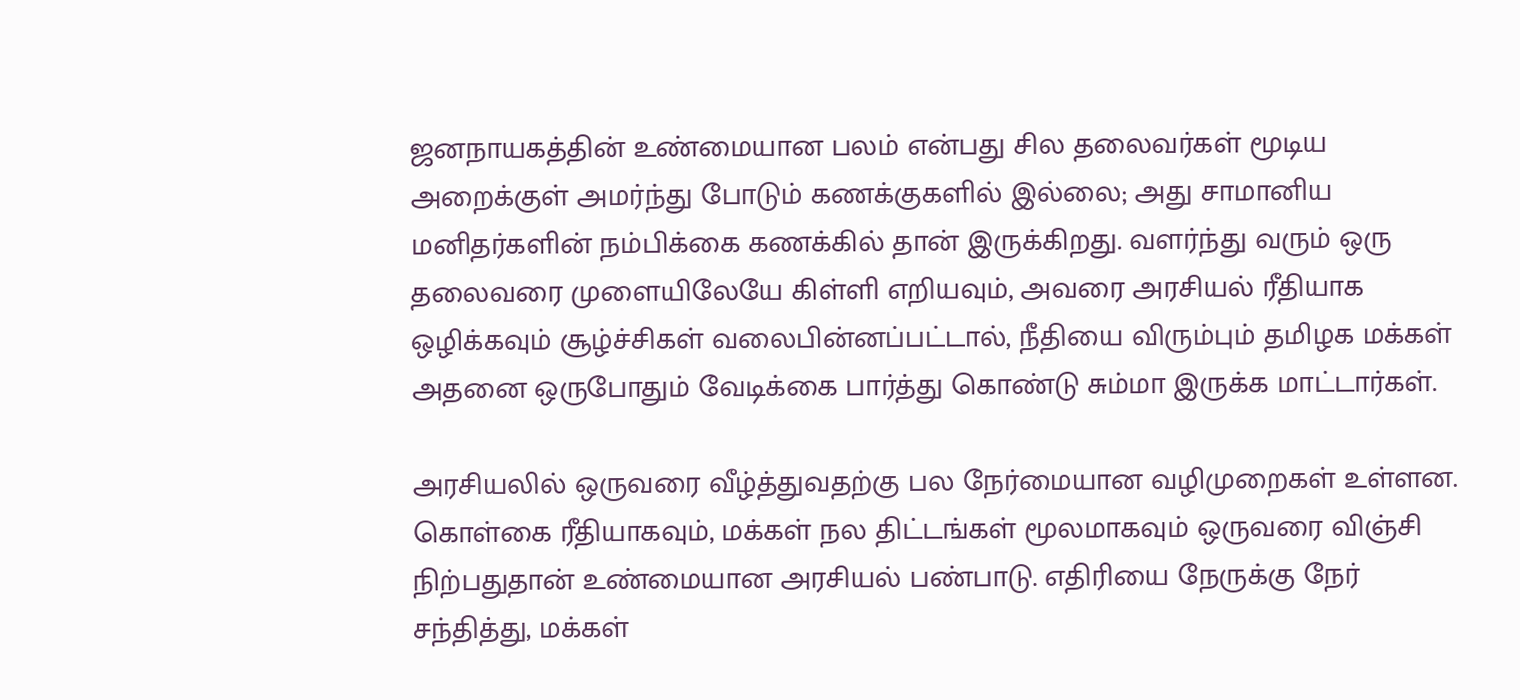ஜனநாயகத்தின் உண்மையான பலம் என்பது சில தலைவர்கள் மூடிய அறைக்குள் அமர்ந்து போடும் கணக்குகளில் இல்லை; அது சாமானிய மனிதர்களின் நம்பிக்கை கணக்கில் தான் இருக்கிறது. வளர்ந்து வரும் ஒரு தலைவரை முளையிலேயே கிள்ளி எறியவும், அவரை அரசியல் ரீதியாக ஒழிக்கவும் சூழ்ச்சிகள் வலைபின்னப்பட்டால், நீதியை விரும்பும் தமிழக மக்கள் அதனை ஒருபோதும் வேடிக்கை பார்த்து கொண்டு சும்மா இருக்க மாட்டார்கள்.

அரசியலில் ஒருவரை வீழ்த்துவதற்கு பல நேர்மையான வழிமுறைகள் உள்ளன. கொள்கை ரீதியாகவும், மக்கள் நல திட்டங்கள் மூலமாகவும் ஒருவரை விஞ்சி நிற்பதுதான் உண்மையான அரசியல் பண்பாடு. எதிரியை நேருக்கு நேர் சந்தித்து, மக்கள்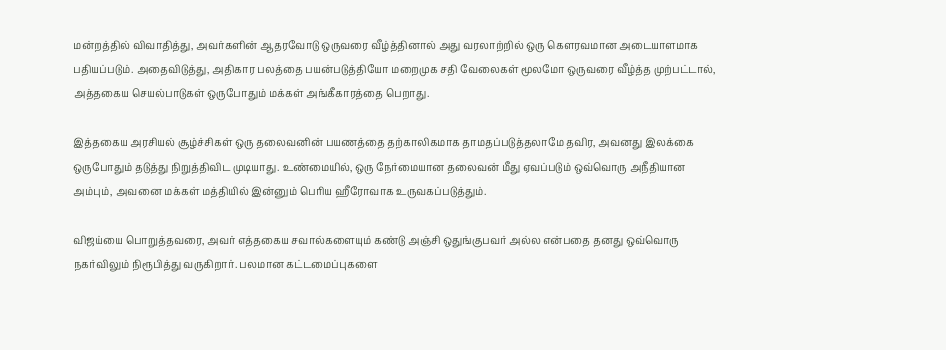மன்றத்தில் விவாதித்து, அவர்களின் ஆதரவோடு ஒருவரை வீழ்த்தினால் அது வரலாற்றில் ஒரு கௌரவமான அடையாளமாக பதியப்படும். அதைவிடுத்து, அதிகார பலத்தை பயன்படுத்தியோ மறைமுக சதி வேலைகள் மூலமோ ஒருவரை வீழ்த்த முற்பட்டால், அத்தகைய செயல்பாடுகள் ஒருபோதும் மக்கள் அங்கீகாரத்தை பெறாது.

இத்தகைய அரசியல் சூழ்ச்சிகள் ஒரு தலைவனின் பயணத்தை தற்காலிகமாக தாமதப்படுத்தலாமே தவிர, அவனது இலக்கை ஒருபோதும் தடுத்து நிறுத்திவிட முடியாது. உண்மையில், ஒரு நேர்மையான தலைவன் மீது ஏவப்படும் ஒவ்வொரு அநீதியான அம்பும், அவனை மக்கள் மத்தியில் இன்னும் பெரிய ஹீரோவாக உருவகப்படுத்தும்.

விஜய்யை பொறுத்தவரை, அவர் எத்தகைய சவால்களையும் கண்டு அஞ்சி ஒதுங்குபவர் அல்ல என்பதை தனது ஒவ்வொரு நகர்விலும் நிரூபித்து வருகிறார். பலமான கட்டமைப்புகளை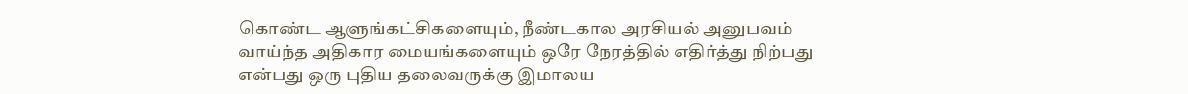கொண்ட ஆளுங்கட்சிகளையும், நீண்டகால அரசியல் அனுபவம் வாய்ந்த அதிகார மையங்களையும் ஒரே நேரத்தில் எதிர்த்து நிற்பது என்பது ஒரு புதிய தலைவருக்கு இமாலய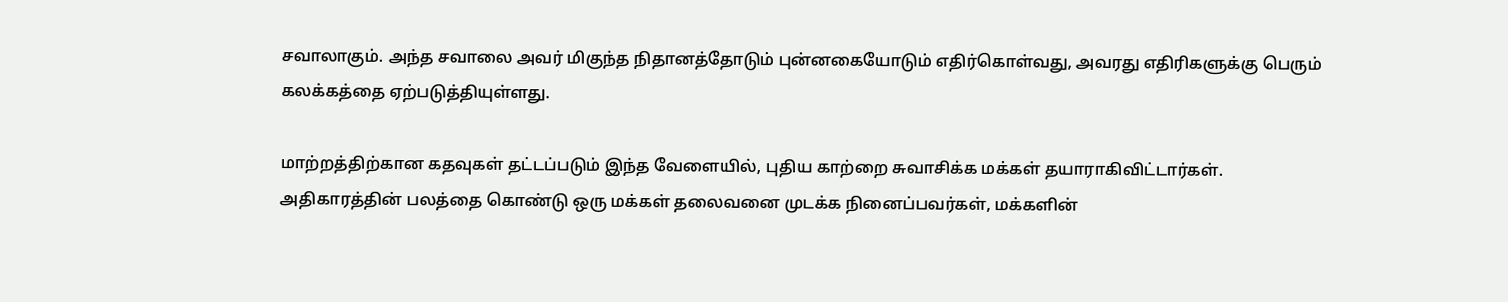சவாலாகும். அந்த சவாலை அவர் மிகுந்த நிதானத்தோடும் புன்னகையோடும் எதிர்கொள்வது, அவரது எதிரிகளுக்கு பெரும் கலக்கத்தை ஏற்படுத்தியுள்ளது.

மாற்றத்திற்கான கதவுகள் தட்டப்படும் இந்த வேளையில், புதிய காற்றை சுவாசிக்க மக்கள் தயாராகிவிட்டார்கள். அதிகாரத்தின் பலத்தை கொண்டு ஒரு மக்கள் தலைவனை முடக்க நினைப்பவர்கள், மக்களின்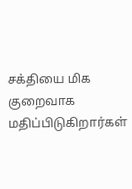சக்தியை மிக குறைவாக மதிப்பிடுகிறார்கள்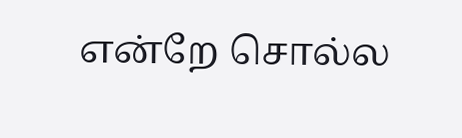என்றே சொல்ல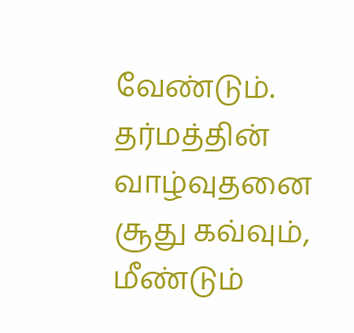வேண்டும். தர்மத்தின் வாழ்வுதனை சூது கவ்வும், மீண்டும்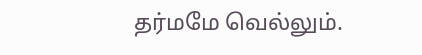தர்மமே வெல்லும்.